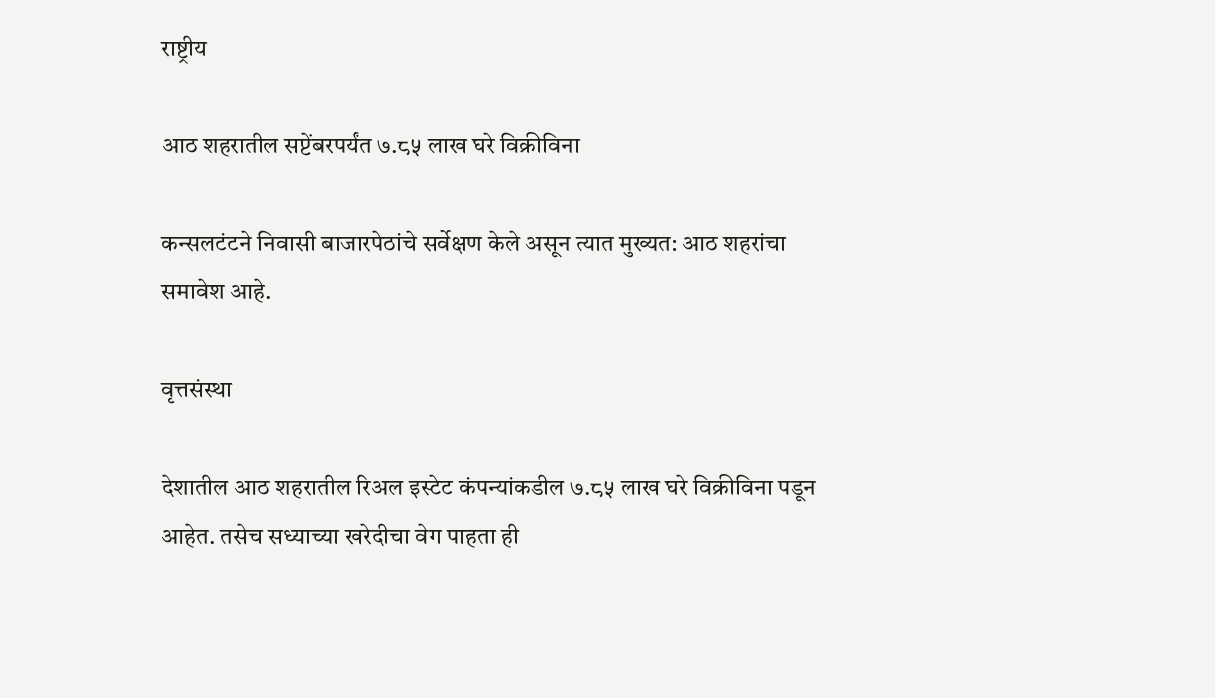राष्ट्रीय

आठ शहरातील सप्टेंबरपर्यंत ७.८५ लाख घरे विक्रीविना

कन्सलटंटने निवासी बाजारपेठांचे सर्वेक्षण केले असून त्यात मुख्यत: आठ शहरांचा समावेश आहे.

वृत्तसंस्था

देशातील आठ शहरातील रिअल इस्टेट कंपन्यांकडील ७.८५ लाख घरे विक्रीविना पडून आहेत. तसेच सध्याच्या खरेदीचा वेग पाहता ही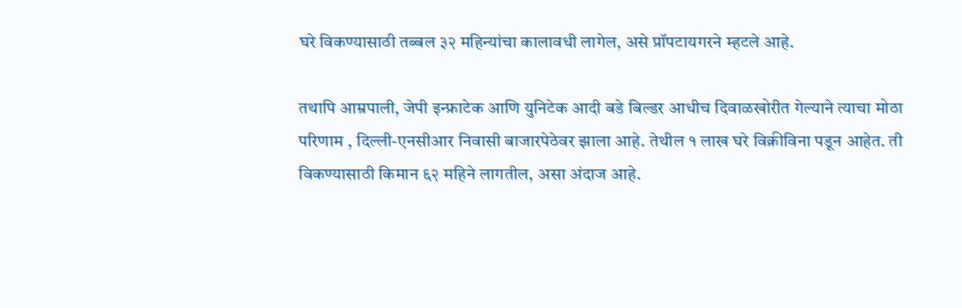घरे विकण्यासाठी तब्बल ३२ महिन्यांचा कालावधी लागेल, असे प्रॉपटायगरने म्हटले आहे.

तथापि आम्रपाली, जेपी इन्फ्राटेक आणि युनिटेक आदी बडे बिल्डर आधीच दिवाळखोरीत गेल्याने त्याचा मोठा परिणाम , दिल्ली-एनसीआर निवासी बाजारपेठेवर झाला आहे. तेथील १ लाख घरे विक्रीविना पडून आहेत. ती विकण्यासाठी किमान ६२ महिने लागतील, असा अंदाज आहे.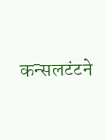कन्सलटंटने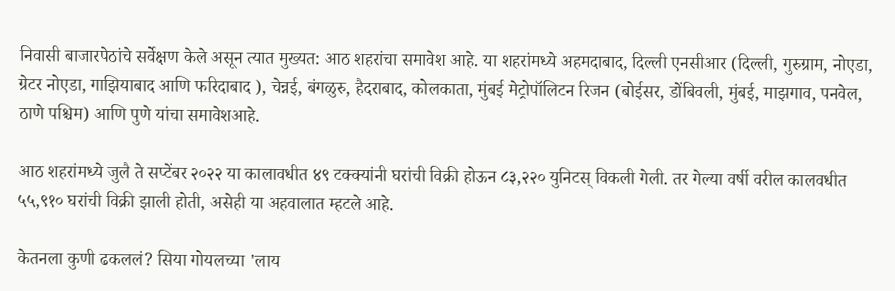निवासी बाजारपेठांचे सर्वेक्षण केले असून त्यात मुख्यत: आठ शहरांचा समावेश आहे. या शहरांमध्ये अहमदाबाद, दिल्ली एनसीआर (दिल्ली, गुरुग्राम, नोएडा, ग्रेटर नोएडा, गाझियाबाद आणि फरिदाबाद ), चेन्नई, बंगळुरु, हैदराबाद, कोलकाता, मुंबई मेट्रोपॉलिटन रिजन (बोईसर, डोंबिवली, मुंबई, माझगाव, पनवेल, ठाणे पश्चिम) आणि पुणे यांचा समावेशआहे.

आठ शहरांमध्ये जुलै ते सप्टेंबर २०२२ या कालावधीत ४९ टक्क्यांनी घरांची विक्री होऊन ८३,२२० युनिटस‌् विकली गेली. तर गेल्या वर्षी वरील कालवधीत ५५,९१० घरांची विक्री झाली होती, असेही या अहवालात म्हटले आहे.

केतनला कुणी ढकललं? सिया गोयलच्या 'लाय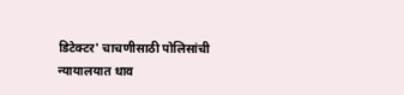डिटेक्टर' चाचणीसाठी पोलिसांची न्यायालयात धाव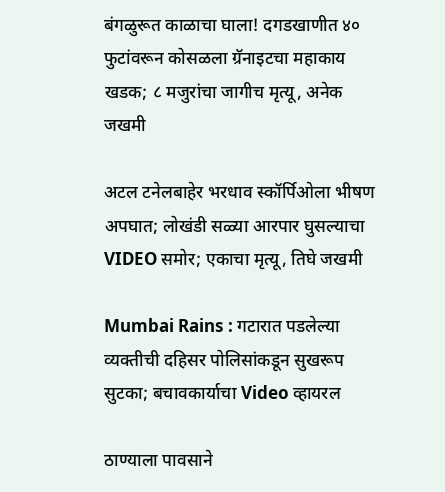बंगळुरूत काळाचा घाला! दगडखाणीत ४० फुटांवरून कोसळला ग्रॅनाइटचा महाकाय खडक; ८ मजुरांचा जागीच मृत्यू, अनेक जखमी

अटल टनेलबाहेर भरधाव स्कॉर्पिओला भीषण अपघात; लोखंडी सळ्या आरपार घुसल्याचा VIDEO समोर; एकाचा मृत्यू, तिघे जखमी

Mumbai Rains : गटारात पडलेल्या व्यक्तीची दहिसर पोलिसांकडून सुखरूप सुटका; बचावकार्याचा Video व्हायरल

ठाण्याला पावसाने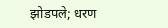झोडपले; धरण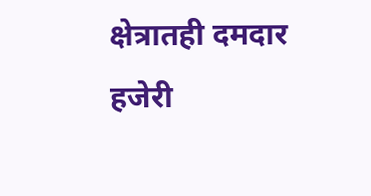क्षेत्रातही दमदार हजेरी